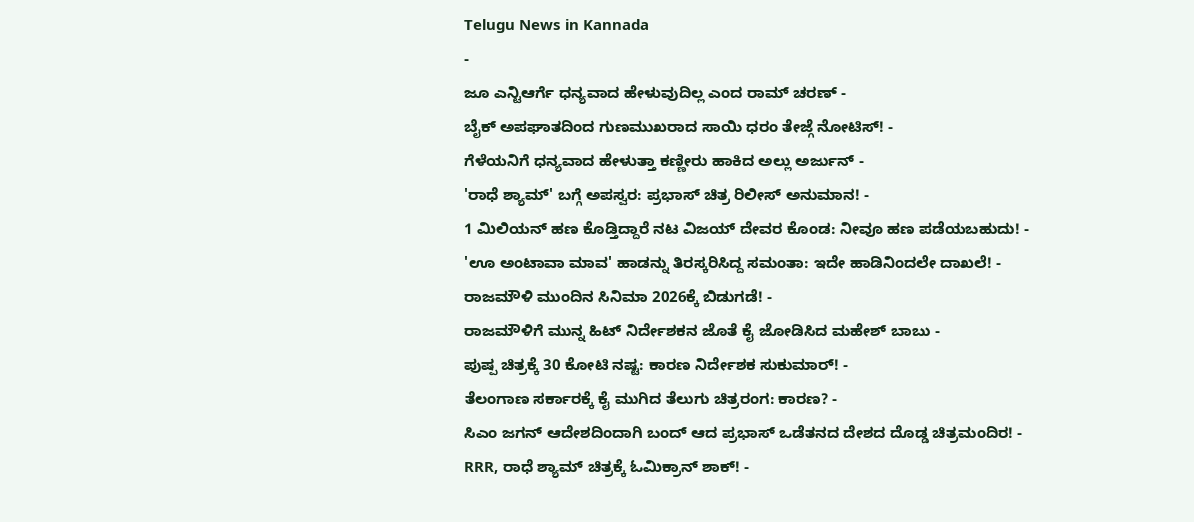Telugu News in Kannada
-
ಜೂ ಎನ್ಟಿಆರ್ಗೆ ಧನ್ಯವಾದ ಹೇಳುವುದಿಲ್ಲ ಎಂದ ರಾಮ್ ಚರಣ್ -
ಬೈಕ್ ಅಪಘಾತದಿಂದ ಗುಣಮುಖರಾದ ಸಾಯಿ ಧರಂ ತೇಜ್ಗೆ ನೋಟಿಸ್! -
ಗೆಳೆಯನಿಗೆ ಧನ್ಯವಾದ ಹೇಳುತ್ತಾ ಕಣ್ಣೀರು ಹಾಕಿದ ಅಲ್ಲು ಅರ್ಜುನ್ -
'ರಾಧೆ ಶ್ಯಾಮ್' ಬಗ್ಗೆ ಅಪಸ್ವರ: ಪ್ರಭಾಸ್ ಚಿತ್ರ ರಿಲೀಸ್ ಅನುಮಾನ! -
1 ಮಿಲಿಯನ್ ಹಣ ಕೊಡ್ತಿದ್ದಾರೆ ನಟ ವಿಜಯ್ ದೇವರ ಕೊಂಡ: ನೀವೂ ಹಣ ಪಡೆಯಬಹುದು! -
'ಊ ಅಂಟಾವಾ ಮಾವ' ಹಾಡನ್ನು ತಿರಸ್ಕರಿಸಿದ್ದ ಸಮಂತಾ: ಇದೇ ಹಾಡಿನಿಂದಲೇ ದಾಖಲೆ! -
ರಾಜಮೌಳಿ ಮುಂದಿನ ಸಿನಿಮಾ 2026ಕ್ಕೆ ಬಿಡುಗಡೆ! -
ರಾಜಮೌಳಿಗೆ ಮುನ್ನ ಹಿಟ್ ನಿರ್ದೇಶಕನ ಜೊತೆ ಕೈ ಜೋಡಿಸಿದ ಮಹೇಶ್ ಬಾಬು -
ಪುಷ್ಪ ಚಿತ್ರಕ್ಕೆ 30 ಕೋಟಿ ನಷ್ಟ: ಕಾರಣ ನಿರ್ದೇಶಕ ಸುಕುಮಾರ್! -
ತೆಲಂಗಾಣ ಸರ್ಕಾರಕ್ಕೆ ಕೈ ಮುಗಿದ ತೆಲುಗು ಚಿತ್ರರಂಗ: ಕಾರಣ? -
ಸಿಎಂ ಜಗನ್ ಆದೇಶದಿಂದಾಗಿ ಬಂದ್ ಆದ ಪ್ರಭಾಸ್ ಒಡೆತನದ ದೇಶದ ದೊಡ್ಡ ಚಿತ್ರಮಂದಿರ! -
RRR, ರಾಧೆ ಶ್ಯಾಮ್ ಚಿತ್ರಕ್ಕೆ ಓಮಿಕ್ರಾನ್ ಶಾಕ್! -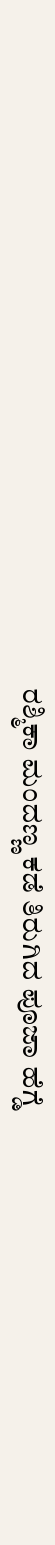ರಶ್ಮಿಕಾ ಮಂದಣ್ಣ ಕಡೆ ತಿರುಗಿದ ಪೂಜಾ ಹೆಗ್ಡೆ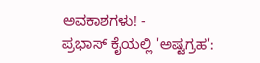ಅವಕಾಶಗಳು! -
ಪ್ರಭಾಸ್ ಕೈಯಲ್ಲಿ 'ಅಷ್ಟಗ್ರಹ':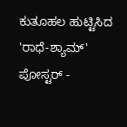ಕುತೂಹಲ ಹುಟ್ಟಿಸಿದ 'ರಾಧೆ-ಶ್ಯಾಮ್' ಪೋಸ್ಟರ್ -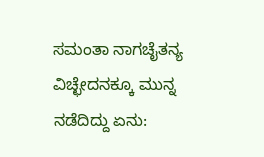ಸಮಂತಾ ನಾಗಚೈತನ್ಯ ವಿಚ್ಛೇದನಕ್ಕೂ ಮುನ್ನ ನಡೆದಿದ್ದು ಏನು: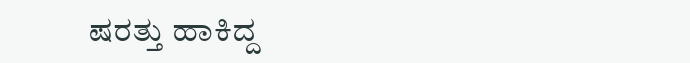ಷರತ್ತು ಹಾಕಿದ್ದ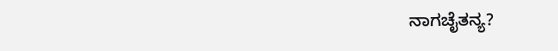ನಾಗಚೈತನ್ಯ?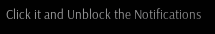Click it and Unblock the Notifications